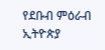የደቡብ ምዕራብ ኢትዮጵያ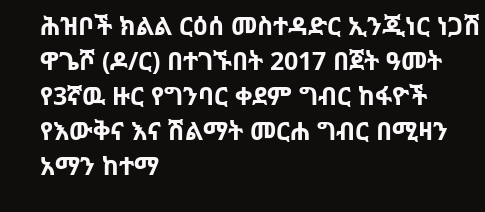ሕዝቦች ክልል ርዕሰ መስተዳድር ኢንጂነር ነጋሽ ዋጌሾ (ዶ/ር) በተገኙበት 2017 በጀት ዓመት የ3ኛዉ ዙር የግንባር ቀደም ግብር ከፋዮች የእውቅና እና ሽልማት መርሐ ግብር በሚዛን አማን ከተማ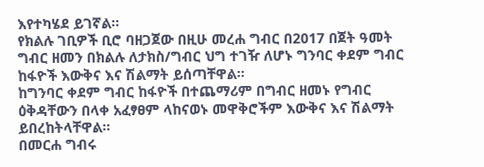እየተካሄደ ይገኛል።
የክልሉ ገቢዎች ቢሮ ባዘጋጀው በዚሁ መረሐ ግብር በ2017 በጀት ዓመት ግብር ዘመን በክልሉ ለታክስ/ግብር ህግ ተገዥ ለሆኑ ግንባር ቀደም ግብር ከፋዮች እውቅና እና ሽልማት ይሰጣቸዋል።
ከግንባር ቀደም ግብር ከፋዮች በተጨማሪም በግብር ዘመኑ የግብር ዕቅዳቸውን በላቀ አፈፃፀም ላከናወኑ መዋቅሮችም እውቅና እና ሽልማት ይበረከትላቸዋል።
በመርሐ ግብሩ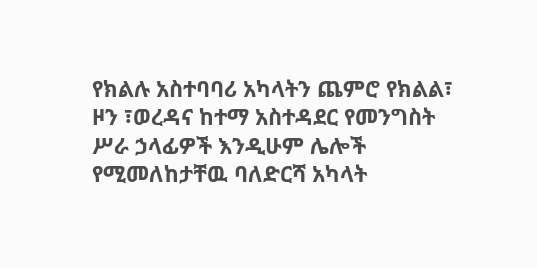የክልሉ አስተባባሪ አካላትን ጨምሮ የክልል፣ ዞን ፣ወረዳና ከተማ አስተዳደር የመንግስት ሥራ ኃላፊዎች እንዲሁም ሌሎች የሚመለከታቸዉ ባለድርሻ አካላት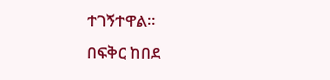ተገኝተዋል።
በፍቅር ከበደ